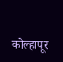कोल्हापूर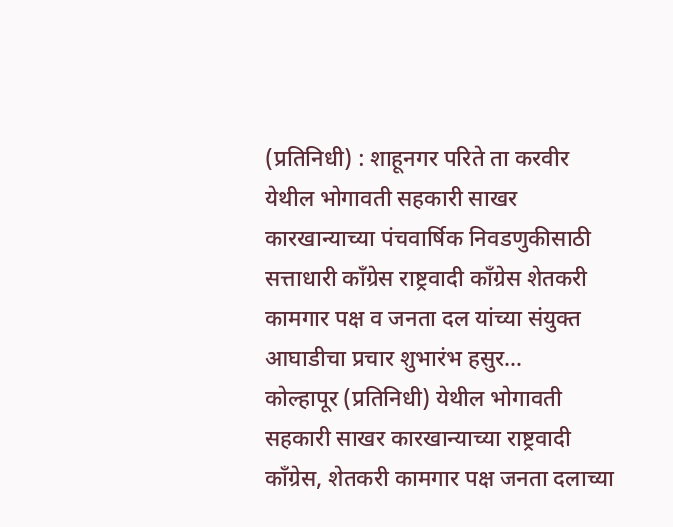(प्रतिनिधी) : शाहूनगर परिते ता करवीर येथील भोगावती सहकारी साखर कारखान्याच्या पंचवार्षिक निवडणुकीसाठी सत्ताधारी काँग्रेस राष्ट्रवादी काँग्रेस शेतकरी कामगार पक्ष व जनता दल यांच्या संयुक्त आघाडीचा प्रचार शुभारंभ हसुर…
कोल्हापूर (प्रतिनिधी) येथील भोगावती सहकारी साखर कारखान्याच्या राष्ट्रवादी काँग्रेस, शेतकरी कामगार पक्ष जनता दलाच्या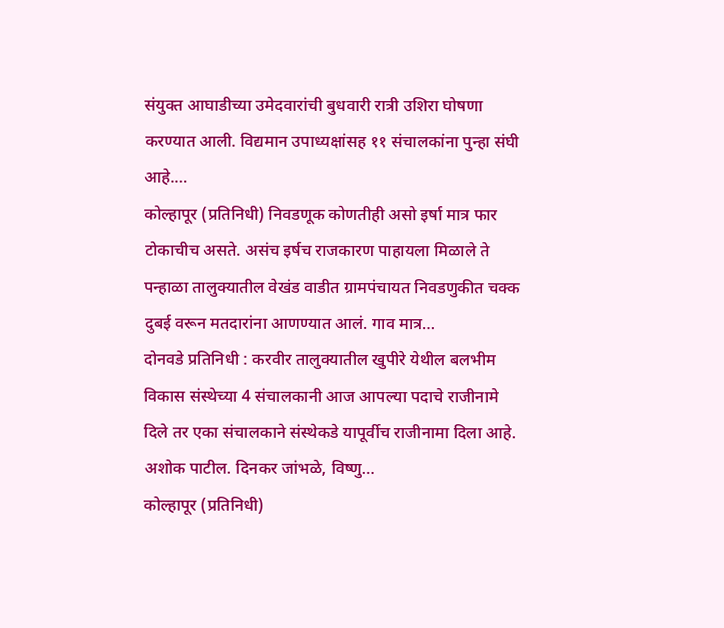संयुक्त आघाडीच्या उमेदवारांची बुधवारी रात्री उशिरा घोषणा करण्यात आली. विद्यमान उपाध्यक्षांसह ११ संचालकांना पुन्हा संघी आहे.…
कोल्हापूर (प्रतिनिधी) निवडणूक कोणतीही असो इर्षा मात्र फार टोकाचीच असते. असंच इर्षच राजकारण पाहायला मिळाले ते पन्हाळा तालुक्यातील वेखंड वाडीत ग्रामपंचायत निवडणुकीत चक्क दुबई वरून मतदारांना आणण्यात आलं. गाव मात्र…
दोनवडे प्रतिनिधी : करवीर तालुक्यातील खुपीरे येथील बलभीम विकास संस्थेच्या 4 संचालकानी आज आपल्या पदाचे राजीनामे दिले तर एका संचालकाने संस्थेकडे यापूर्वीच राजीनामा दिला आहे. अशोक पाटील. दिनकर जांभळे, विष्णु…
कोल्हापूर (प्रतिनिधी)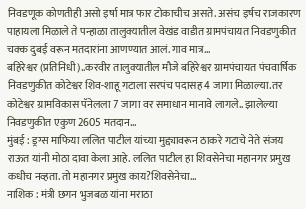निवडणूक कोणतीही असो इर्षा मात्र फार टोकाचीच असते. असंच इर्षच राजकारण पाहायला मिळाले ते पन्हाळा तालुक्यातील वेखंड वाडीत ग्रामपंचायत निवडणुकीत चक्क दुबई वरून मतदारांना आणण्यात आलं. गाव मात्र…
बहिरेश्वर (प्रतिनिधी)..करवीर तालुक्यातील मौजे बहिरेश्वर ग्रामपंचायत पंचवार्षिक निवडणुकीत कोटेश्वर शिव-शाहू गटाला सरपंच पदासह 4 जागा मिळाल्या.तर कोटेश्वर ग्रामविकास पॅनेलला 7 जागा वर समाधान मानावे लागले.. झालेल्या निवडणुकीत एकुण 2605 मतदान…
मुंबई : ड्रग्स माफिया ललित पाटील यांच्या मुद्द्यावरून ठाकरे गटाचे नेते संजय राऊत यांनी मोठा दावा केला आहे. ललित पाटील हा शिवसेनेचा महानगर प्रमुख कधीच नव्हता. तो महानगर प्रमुख काय?शिवसेनेचा…
नाशिक : मंत्री छगन भुजबळ यांना मराठा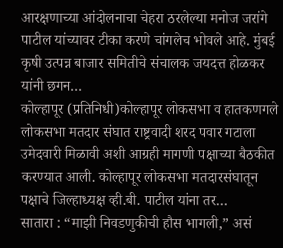आरक्षणाच्या आंदोलनाचा चेहरा ठरलेल्या मनोज जरांगे पाटील यांच्यावर टीका करणे चांगलेच भोवले आहे. मुंबई कृषी उत्पन्न बाजार समितीचे संचालक जयदत्त होळकर यांनी छगन…
कोल्हापूर (प्रतिनिधी)कोल्हापूर लोकसभा व हातकणगले लोकसभा मतदार संघात राष्ट्रवादी शरद पवार गटाला उमेदवारी मिळावी अशी आग्रही मागणी पक्षाच्या बैठकीत करण्यात आली. कोल्हापूर लोकसभा मतदारसंघातून पक्षाचे जिल्हाध्यक्ष व्ही.बी. पाटील यांना तर…
सातारा : “माझी निवडणुकीची हौस भागली,” असं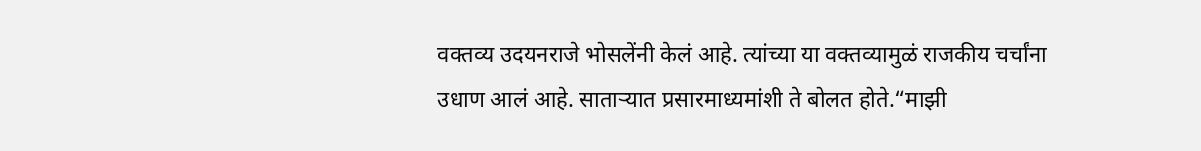वक्तव्य उदयनराजे भोसलेंनी केलं आहे. त्यांच्या या वक्तव्यामुळं राजकीय चर्चांना उधाण आलं आहे. साताऱ्यात प्रसारमाध्यमांशी ते बोलत होते.“माझी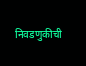निवडणुकीची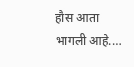हौस आता भागली आहे.…